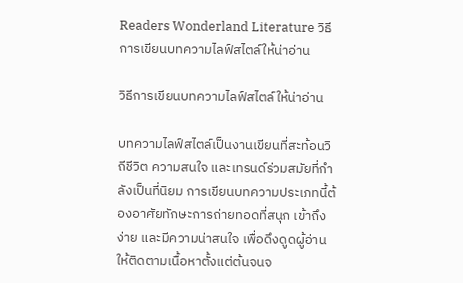Readers Wonderland Literature วิธีการเขียนบทความไลฟ์สไตล์ให้น่าอ่าน

วิธีการเขียนบทความไลฟ์สไตล์ให้น่าอ่าน

บทความไลฟ์สไตล์เป็นงานเขียนที่สะท้อนวิถีชีวิต ความสนใจ และเทรนด์ร่วมสมัยที่กำลังเป็นที่นิยม การเขียนบทความประเภทนี้ต้องอาศัยทักษะการถ่ายทอดที่สนุก เข้าถึงง่าย และมีความน่าสนใจ เพื่อดึงดูดผู้อ่านให้ติดตามเนื้อหาตั้งแต่ต้นจนจ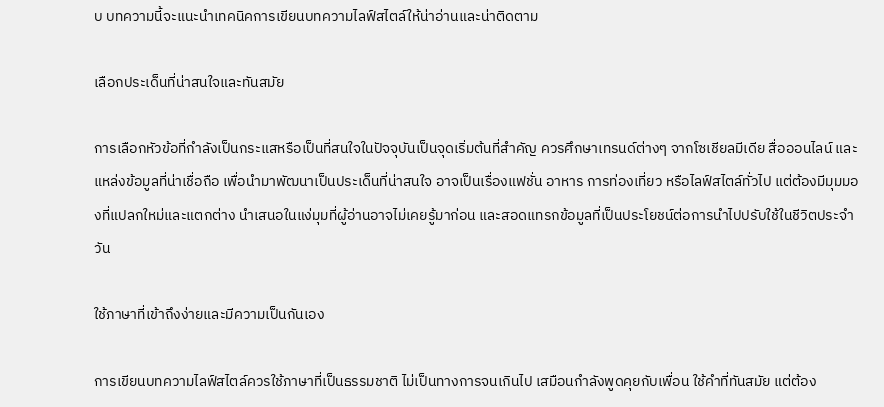บ บทความนี้จะแนะนำเทคนิคการเขียนบทความไลฟ์สไตล์ให้น่าอ่านและน่าติดตาม

เลือกประเด็นที่น่าสนใจและทันสมัย

การเลือกหัวข้อที่กำลังเป็นกระแสหรือเป็นที่สนใจในปัจจุบันเป็นจุดเริ่มต้นที่สำคัญ ควรศึกษาเทรนด์ต่างๆ จากโซเชียลมีเดีย สื่อออนไลน์ และแหล่งข้อมูลที่น่าเชื่อถือ เพื่อนำมาพัฒนาเป็นประเด็นที่น่าสนใจ อาจเป็นเรื่องแฟชั่น อาหาร การท่องเที่ยว หรือไลฟ์สไตล์ทั่วไป แต่ต้องมีมุมมองที่แปลกใหม่และแตกต่าง นำเสนอในแง่มุมที่ผู้อ่านอาจไม่เคยรู้มาก่อน และสอดแทรกข้อมูลที่เป็นประโยชน์ต่อการนำไปปรับใช้ในชีวิตประจำวัน

ใช้ภาษาที่เข้าถึงง่ายและมีความเป็นกันเอง

การเขียนบทความไลฟ์สไตล์ควรใช้ภาษาที่เป็นธรรมชาติ ไม่เป็นทางการจนเกินไป เสมือนกำลังพูดคุยกับเพื่อน ใช้คำที่ทันสมัย แต่ต้อง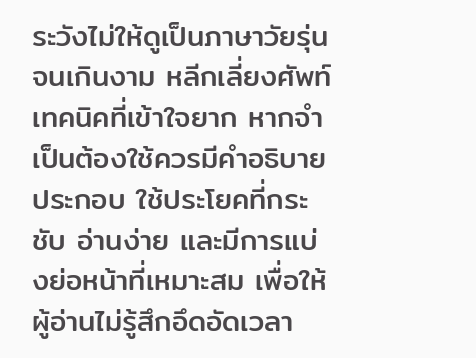ระวังไม่ให้ดูเป็นภาษาวัยรุ่นจนเกินงาม หลีกเลี่ยงศัพท์เทคนิคที่เข้าใจยาก หากจำเป็นต้องใช้ควรมีคำอธิบายประกอบ ใช้ประโยคที่กระชับ อ่านง่าย และมีการแบ่งย่อหน้าที่เหมาะสม เพื่อให้ผู้อ่านไม่รู้สึกอึดอัดเวลา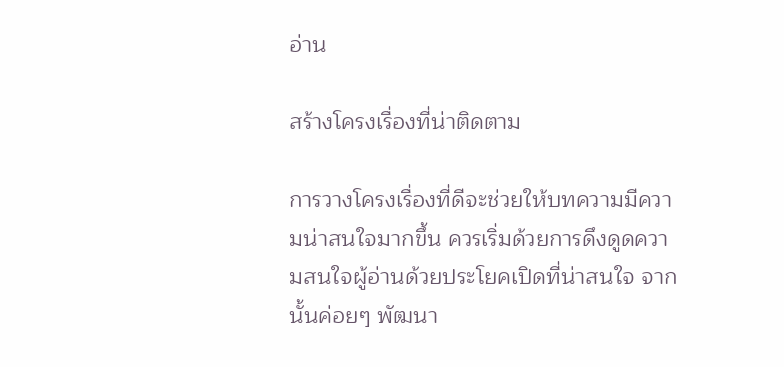อ่าน

สร้างโครงเรื่องที่น่าติดตาม

การวางโครงเรื่องที่ดีจะช่วยให้บทความมีความน่าสนใจมากขึ้น ควรเริ่มด้วยการดึงดูดความสนใจผู้อ่านด้วยประโยคเปิดที่น่าสนใจ จากนั้นค่อยๆ พัฒนา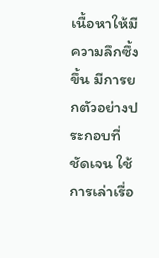เนื้อหาให้มีความลึกซึ้งขึ้น มีการยกตัวอย่างประกอบที่ชัดเจน ใช้การเล่าเรื่อ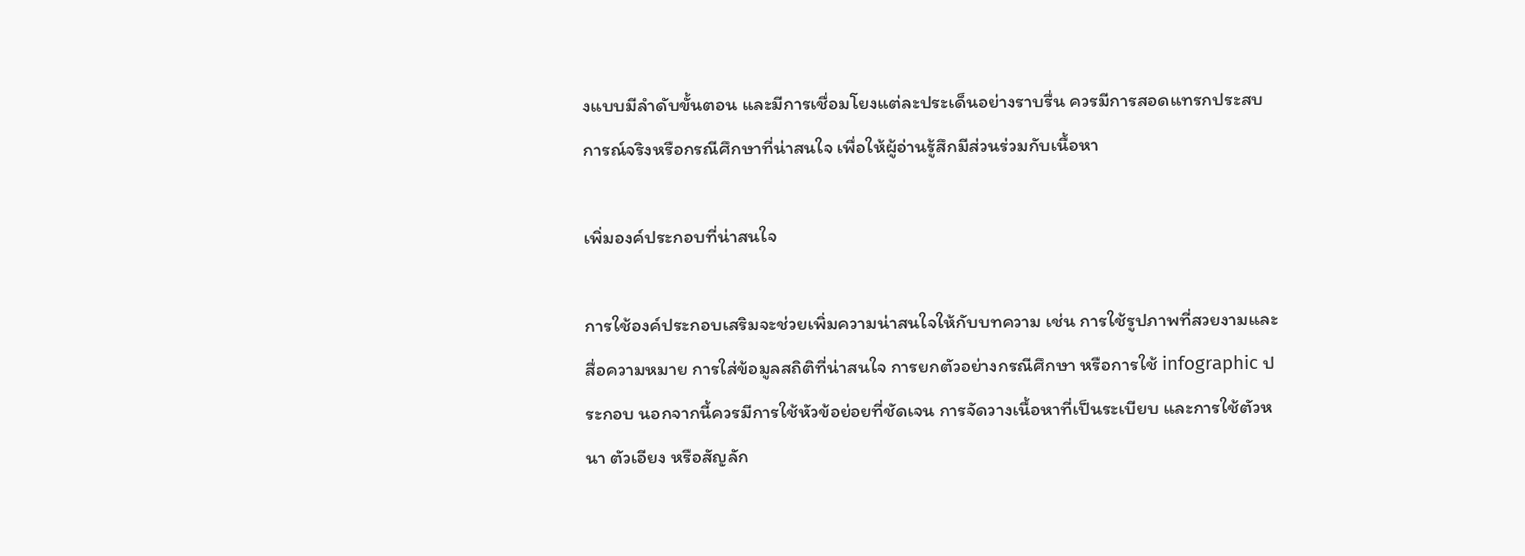งแบบมีลำดับขั้นตอน และมีการเชื่อมโยงแต่ละประเด็นอย่างราบรื่น ควรมีการสอดแทรกประสบการณ์จริงหรือกรณีศึกษาที่น่าสนใจ เพื่อให้ผู้อ่านรู้สึกมีส่วนร่วมกับเนื้อหา

เพิ่มองค์ประกอบที่น่าสนใจ

การใช้องค์ประกอบเสริมจะช่วยเพิ่มความน่าสนใจให้กับบทความ เช่น การใช้รูปภาพที่สวยงามและสื่อความหมาย การใส่ข้อมูลสถิติที่น่าสนใจ การยกตัวอย่างกรณีศึกษา หรือการใช้ infographic ประกอบ นอกจากนี้ควรมีการใช้หัวข้อย่อยที่ชัดเจน การจัดวางเนื้อหาที่เป็นระเบียบ และการใช้ตัวหนา ตัวเอียง หรือสัญลัก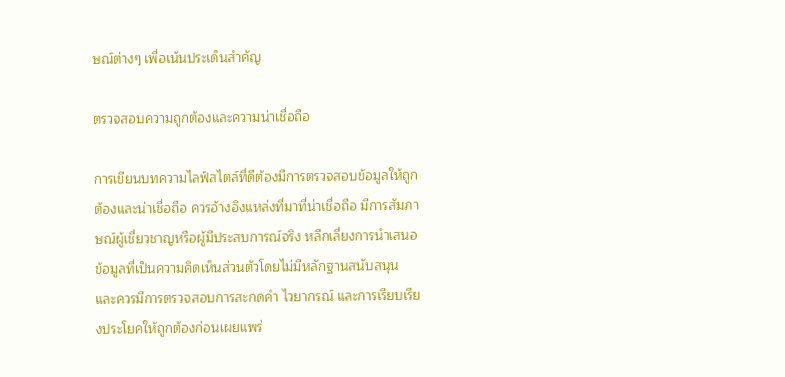ษณ์ต่างๆ เพื่อเน้นประเด็นสำคัญ

ตรวจสอบความถูกต้องและความน่าเชื่อถือ

การเขียนบทความไลฟ์สไตล์ที่ดีต้องมีการตรวจสอบข้อมูลให้ถูกต้องและน่าเชื่อถือ ควรอ้างอิงแหล่งที่มาที่น่าเชื่อถือ มีการสัมภาษณ์ผู้เชี่ยวชาญหรือผู้มีประสบการณ์จริง หลีกเลี่ยงการนำเสนอข้อมูลที่เป็นความคิดเห็นส่วนตัวโดยไม่มีหลักฐานสนับสนุน และควรมีการตรวจสอบการสะกดคำ ไวยากรณ์ และการเรียบเรียงประโยคให้ถูกต้องก่อนเผยแพร่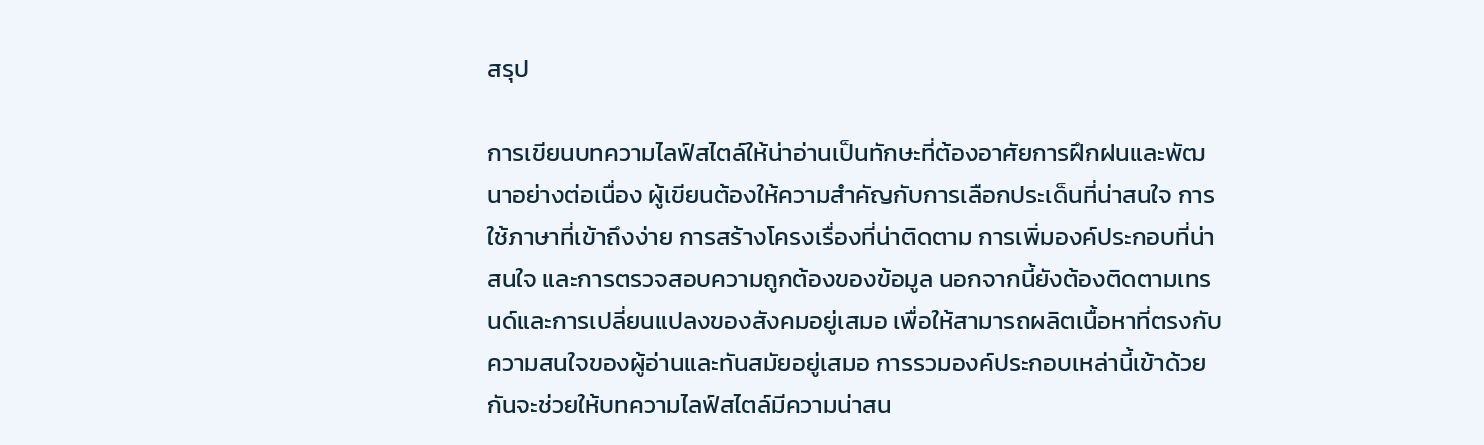สรุป

การเขียนบทความไลฟ์สไตล์ให้น่าอ่านเป็นทักษะที่ต้องอาศัยการฝึกฝนและพัฒนาอย่างต่อเนื่อง ผู้เขียนต้องให้ความสำคัญกับการเลือกประเด็นที่น่าสนใจ การใช้ภาษาที่เข้าถึงง่าย การสร้างโครงเรื่องที่น่าติดตาม การเพิ่มองค์ประกอบที่น่าสนใจ และการตรวจสอบความถูกต้องของข้อมูล นอกจากนี้ยังต้องติดตามเทรนด์และการเปลี่ยนแปลงของสังคมอยู่เสมอ เพื่อให้สามารถผลิตเนื้อหาที่ตรงกับความสนใจของผู้อ่านและทันสมัยอยู่เสมอ การรวมองค์ประกอบเหล่านี้เข้าด้วยกันจะช่วยให้บทความไลฟ์สไตล์มีความน่าสน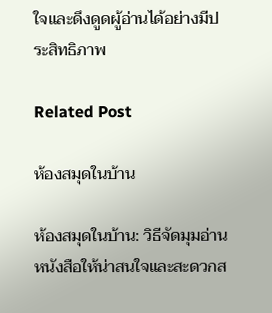ใจและดึงดูดผู้อ่านได้อย่างมีประสิทธิภาพ

Related Post

ห้องสมุดในบ้าน

ห้องสมุดในบ้าน: วิธีจัดมุมอ่านหนังสือให้น่าสนใจและสะดวกส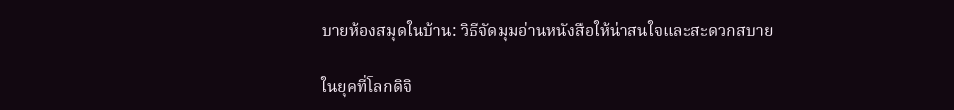บายห้องสมุดในบ้าน: วิธีจัดมุมอ่านหนังสือให้น่าสนใจและสะดวกสบาย

ในยุคที่โลกดิจิ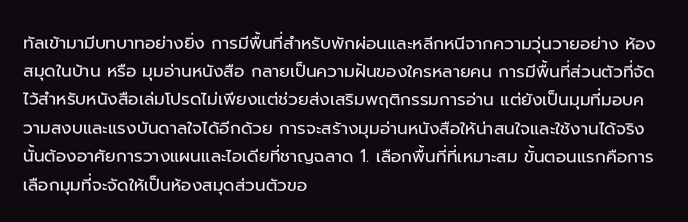ทัลเข้ามามีบทบาทอย่างยิ่ง การมีพื้นที่สำหรับพักผ่อนและหลีกหนีจากความวุ่นวายอย่าง ห้องสมุดในบ้าน หรือ มุมอ่านหนังสือ กลายเป็นความฝันของใครหลายคน การมีพื้นที่ส่วนตัวที่จัดไว้สำหรับหนังสือเล่มโปรดไม่เพียงแต่ช่วยส่งเสริมพฤติกรรมการอ่าน แต่ยังเป็นมุมที่มอบความสงบและแรงบันดาลใจได้อีกด้วย การจะสร้างมุมอ่านหนังสือให้น่าสนใจและใช้งานได้จริงนั้นต้องอาศัยการวางแผนและไอเดียที่ชาญฉลาด 1. เลือกพื้นที่ที่เหมาะสม ขั้นตอนแรกคือการเลือกมุมที่จะจัดให้เป็นห้องสมุดส่วนตัวขอ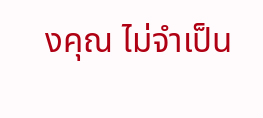งคุณ ไม่จำเป็น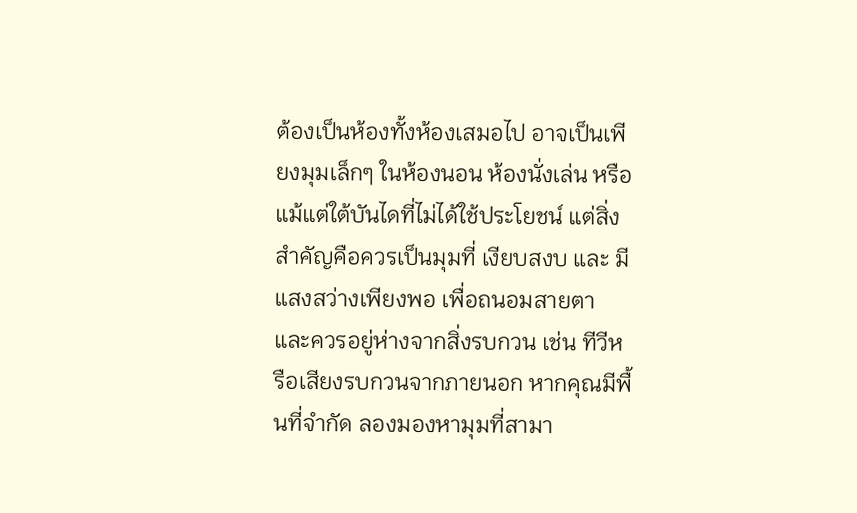ต้องเป็นห้องทั้งห้องเสมอไป อาจเป็นเพียงมุมเล็กๆ ในห้องนอน ห้องนั่งเล่น หรือแม้แต่ใต้บันไดที่ไม่ได้ใช้ประโยชน์ แต่สิ่งสำคัญคือควรเป็นมุมที่ เงียบสงบ และ มีแสงสว่างเพียงพอ เพื่อถนอมสายตา และควรอยู่ห่างจากสิ่งรบกวน เช่น ทีวีหรือเสียงรบกวนจากภายนอก หากคุณมีพื้นที่จำกัด ลองมองหามุมที่สามา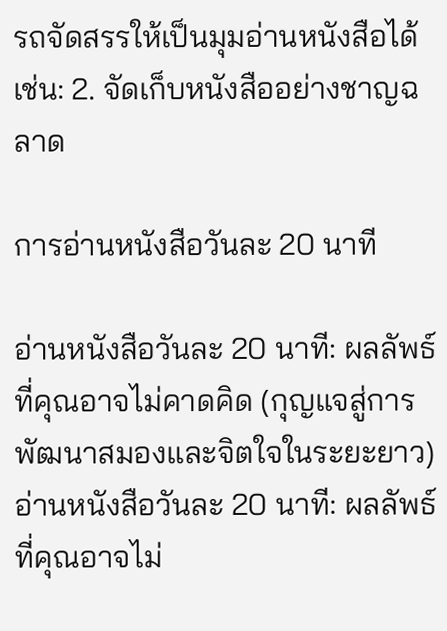รถจัดสรรให้เป็นมุมอ่านหนังสือได้ เช่น: 2. จัดเก็บหนังสืออย่างชาญฉลาด

การอ่านหนังสือวันละ 20 นาที

อ่านหนังสือวันละ 20 นาที: ผลลัพธ์ที่คุณอาจไม่คาดคิด (กุญแจสู่การพัฒนาสมองและจิตใจในระยะยาว)อ่านหนังสือวันละ 20 นาที: ผลลัพธ์ที่คุณอาจไม่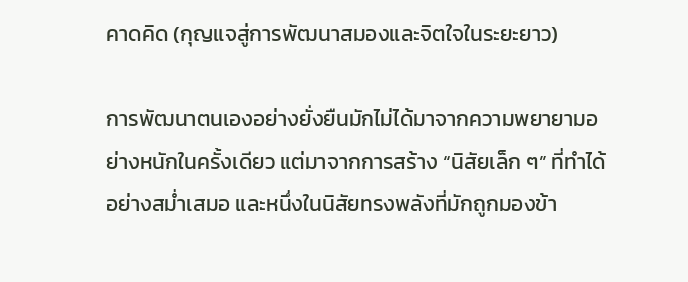คาดคิด (กุญแจสู่การพัฒนาสมองและจิตใจในระยะยาว)

การพัฒนาตนเองอย่างยั่งยืนมักไม่ได้มาจากความพยายามอย่างหนักในครั้งเดียว แต่มาจากการสร้าง “นิสัยเล็ก ๆ” ที่ทำได้อย่างสม่ำเสมอ และหนึ่งในนิสัยทรงพลังที่มักถูกมองข้า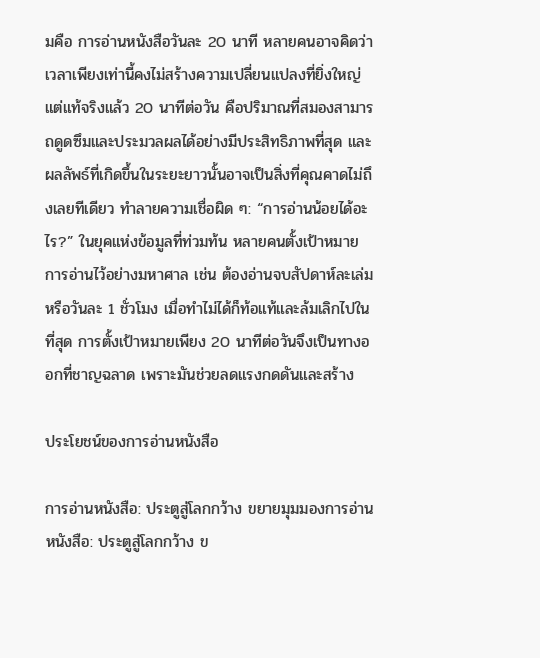มคือ การอ่านหนังสือวันละ 20 นาที หลายคนอาจคิดว่าเวลาเพียงเท่านี้คงไม่สร้างความเปลี่ยนแปลงที่ยิ่งใหญ่ แต่แท้จริงแล้ว 20 นาทีต่อวัน คือปริมาณที่สมองสามารถดูดซึมและประมวลผลได้อย่างมีประสิทธิภาพที่สุด และผลลัพธ์ที่เกิดขึ้นในระยะยาวนั้นอาจเป็นสิ่งที่คุณคาดไม่ถึงเลยทีเดียว ทำลายความเชื่อผิด ๆ: “การอ่านน้อยได้อะไร?” ในยุคแห่งข้อมูลที่ท่วมท้น หลายคนตั้งเป้าหมายการอ่านไว้อย่างมหาศาล เช่น ต้องอ่านจบสัปดาห์ละเล่ม หรือวันละ 1 ชั่วโมง เมื่อทำไม่ได้ก็ท้อแท้และล้มเลิกไปในที่สุด การตั้งเป้าหมายเพียง 20 นาทีต่อวันจึงเป็นทางออกที่ชาญฉลาด เพราะมันช่วยลดแรงกดดันและสร้าง

ประโยชน์ของการอ่านหนังสือ

การอ่านหนังสือ: ประตูสู่โลกกว้าง ขยายมุมมองการอ่านหนังสือ: ประตูสู่โลกกว้าง ข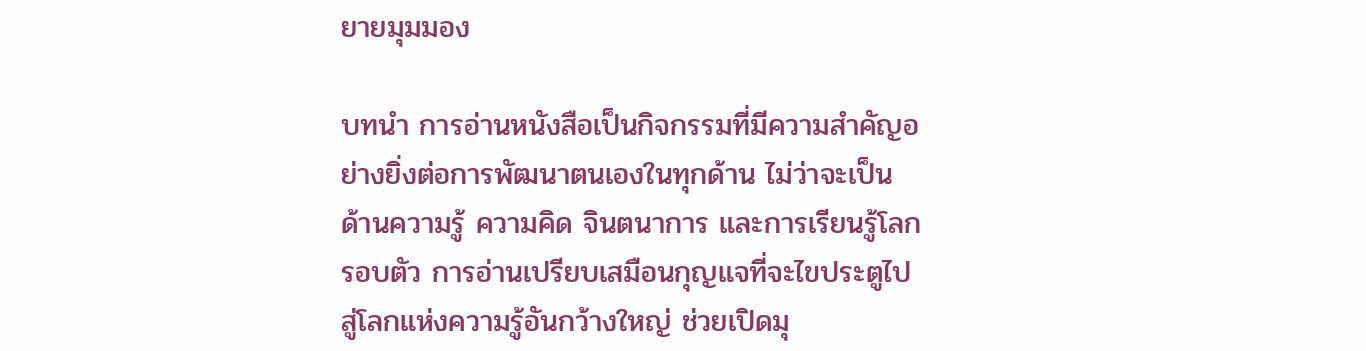ยายมุมมอง

บทนำ การอ่านหนังสือเป็นกิจกรรมที่มีความสำคัญอย่างยิ่งต่อการพัฒนาตนเองในทุกด้าน ไม่ว่าจะเป็นด้านความรู้ ความคิด จินตนาการ และการเรียนรู้โลกรอบตัว การอ่านเปรียบเสมือนกุญแจที่จะไขประตูไปสู่โลกแห่งความรู้อันกว้างใหญ่ ช่วยเปิดมุ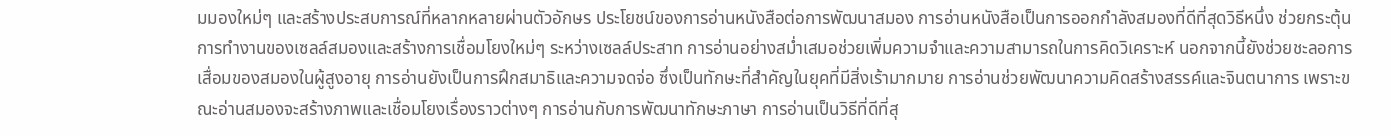มมองใหม่ๆ และสร้างประสบการณ์ที่หลากหลายผ่านตัวอักษร ประโยชน์ของการอ่านหนังสือต่อการพัฒนาสมอง การอ่านหนังสือเป็นการออกกำลังสมองที่ดีที่สุดวิธีหนึ่ง ช่วยกระตุ้นการทำงานของเซลล์สมองและสร้างการเชื่อมโยงใหม่ๆ ระหว่างเซลล์ประสาท การอ่านอย่างสม่ำเสมอช่วยเพิ่มความจำและความสามารถในการคิดวิเคราะห์ นอกจากนี้ยังช่วยชะลอการเสื่อมของสมองในผู้สูงอายุ การอ่านยังเป็นการฝึกสมาธิและความจดจ่อ ซึ่งเป็นทักษะที่สำคัญในยุคที่มีสิ่งเร้ามากมาย การอ่านช่วยพัฒนาความคิดสร้างสรรค์และจินตนาการ เพราะขณะอ่านสมองจะสร้างภาพและเชื่อมโยงเรื่องราวต่างๆ การอ่านกับการพัฒนาทักษะภาษา การอ่านเป็นวิธีที่ดีที่สุ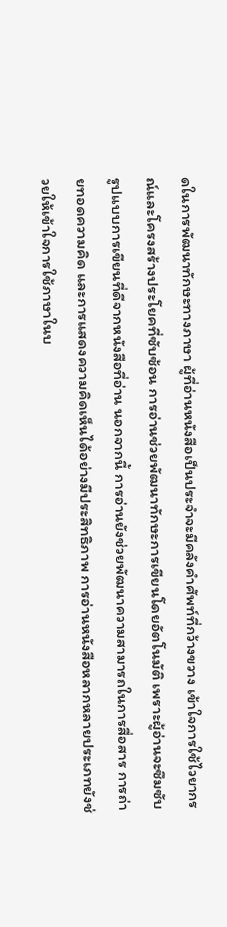ดในการพัฒนาทักษะทางภาษา ผู้ที่อ่านหนังสือเป็นประจำจะมีคลังคำศัพท์ที่กว้างขวาง เข้าใจการใช้ไวยากรณ์และโครงสร้างประโยคที่ซับซ้อน การอ่านช่วยพัฒนาทักษะการเขียนโดยอัตโนมัติ เพราะผู้อ่านจะซึมซับรูปแบบการเขียนที่ดีจากหนังสือที่อ่าน นอกจากนี้ การอ่านยังช่วยพัฒนาความสามารถในการสื่อสาร การถ่ายทอดความคิด และการแสดงความคิดเห็นได้อย่างมีประสิทธิภาพ การอ่านหนังสือหลากหลายประเภทยังช่วยให้เข้าใจการใช้ภาษาในบ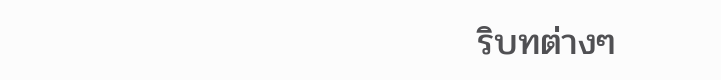ริบทต่างๆ